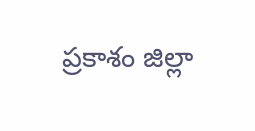ప్రకాశం జిల్లా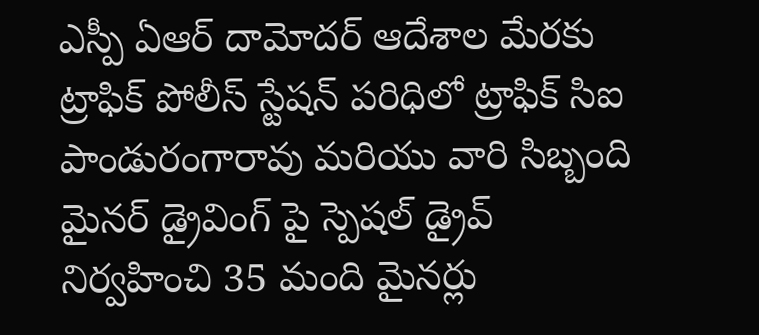ఎస్పీ ఏఆర్ దామోదర్ ఆదేశాల మేరకు ట్రాఫిక్ పోలీస్ స్టేషన్ పరిధిలో ట్రాఫిక్ సిఐ పాండురంగారావు మరియు వారి సిబ్బంది మైనర్ డ్రైవింగ్ పై స్పెషల్ డ్రైవ్ నిర్వహించి 35 మంది మైనర్లు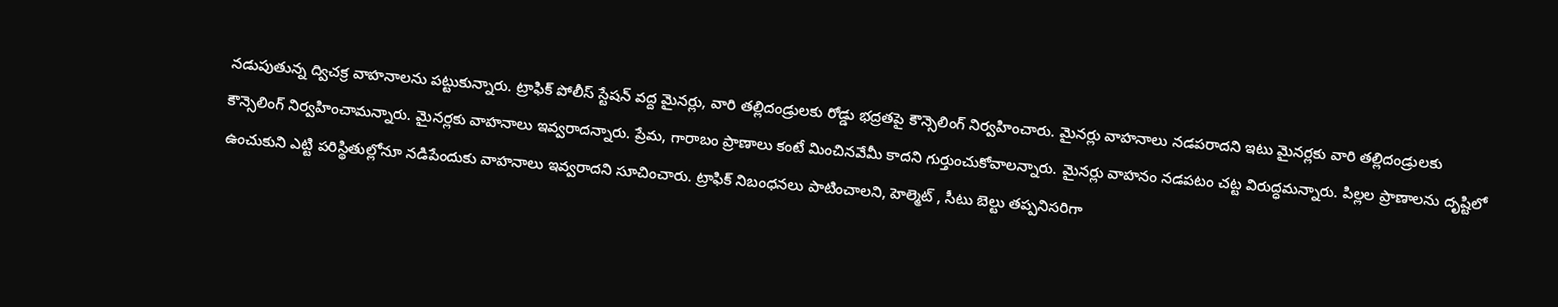నడుపుతున్న ద్విచక్ర వాహనాలను పట్టుకున్నారు. ట్రాఫిక్ పోలీస్ స్టేషన్ వద్ద మైనర్లు, వారి తల్లిదండ్రులకు రోడ్డు భద్రతపై కౌన్సెలింగ్ నిర్వహించారు. మైనర్లు వాహనాలు నడపరాదని ఇటు మైనర్లకు వారి తల్లిదండ్రులకు కౌన్సెలింగ్ నిర్వహించామన్నారు. మైనర్లకు వాహనాలు ఇవ్వరాదన్నారు. ప్రేమ, గారాబం ప్రాణాలు కంటే మించినవేమీ కాదని గుర్తుంచుకోవాలన్నారు. మైనర్లు వాహనం నడపటం చట్ట విరుద్ధమన్నారు. పిల్లల ప్రాణాలను దృష్టిలో ఉంచుకుని ఎట్టి పరిస్థితుల్లోనూ నడిపేందుకు వాహనాలు ఇవ్వరాదని సూచించారు. ట్రాఫిక్ నిబంధనలు పాటించాలని, హెల్మెట్ , సీటు బెల్టు తప్పనిసరిగా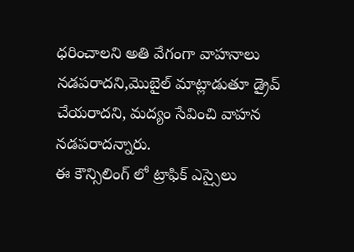ధరించాలని అతి వేగంగా వాహనాలు నడపరాదని,మొబైల్ మాట్లాడుతూ డ్రైవ్ చేయరాదని, మద్యం సేవించి వాహన నడపరాదన్నారు.
ఈ కౌన్సిలింగ్ లో ట్రాఫిక్ ఎస్సైలు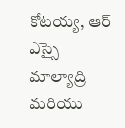కోటయ్య, ఆర్ ఎస్సై మాల్యాద్రి మరియు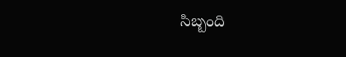సిబ్బంది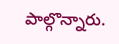పాల్గొన్నారు.